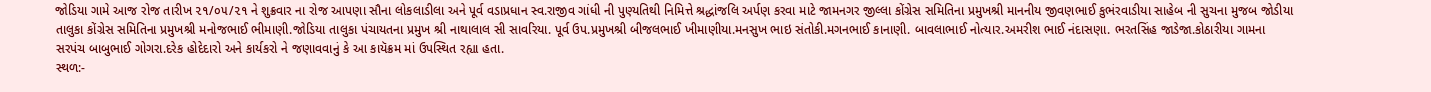જોડિયા ગામે આજ રોજ તારીખ ૨૧/૦૫/૨૧ ને શુક્રવાર ના રોજ આપણા સૌના લોકલાડીલા અને પૂર્વ વડાપ્રધાન સ્વ.રાજીવ ગાંધી ની પુણ્યતિથી નિમિત્તે શ્રદ્ધાંજલિ અર્પણ કરવા માટે જામનગર જીલ્લા કોંગ્રેસ સમિતિના પ્રમુખશ્રી માનનીય જીવણભાઈ કુભંરવાડીયા સાહેબ ની સુચના મુજબ જોડીયા તાલુકા કોંગ્રેસ સમિતિના પ્રમુખશ્રી મનોજભાઈ ભીમાણી.જોડિયા તાલુકા પંચાયતના પ્રમુખ શ્રી નાથાલાલ સી સાવરિયા. પૂર્વ ઉપ.પ્રમુખશ્રી બીજલભાઈ ખીમાણીયા.મનસુખ ભાઇ સંતોકી.મગનભાઈ કાનાણી. બાવલાભાઈ નોત્યાર.અમરીશ ભાઈ નંદાસણા. ભરતસિંહ જાડેજા.કોઠારીયા ગામના સરપંચ બાબુભાઈ ગોગરા.દરેક હોદેદારો અને કાર્યકરો ને જણાવવાનું કે આ કાયૅક્રમ માં ઉપસ્થિત રહ્યા હતા.
સ્થળ:-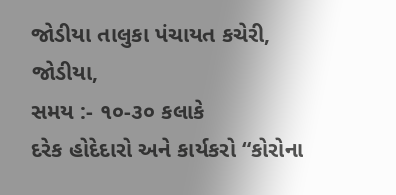જોડીયા તાલુકા પંચાયત કચેરી, જોડીયા,
સમય :- ૧૦-૩૦ કલાકે
દરેક હોદેદારો અને કાર્યકરો “કોરોના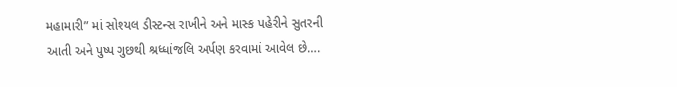મહામારી” માં સોશ્યલ ડીસ્ટન્સ રાખીને અને માસ્ક પહેરીને સુતરની આતી અને પુષ્પ ગુછથી શ્રધ્ધાંજલિ અર્પણ કરવામાં આવેલ છે….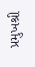પ્રમુખશ્રી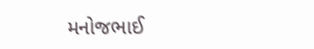મનોજભાઈ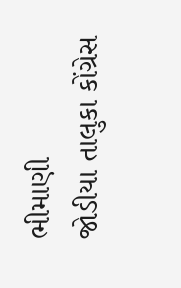ભીમાણી
જોડીયા તાલુકા કોંગ્રેસ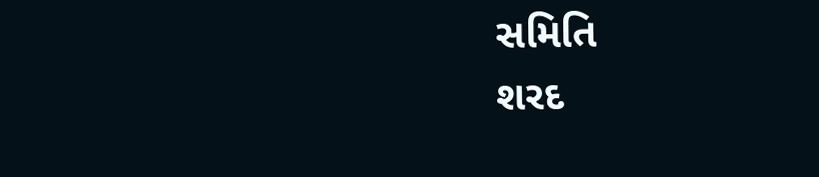સમિતિ
શરદ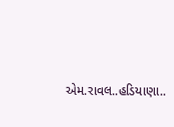એમ.રાવલ..હડિયાણા..